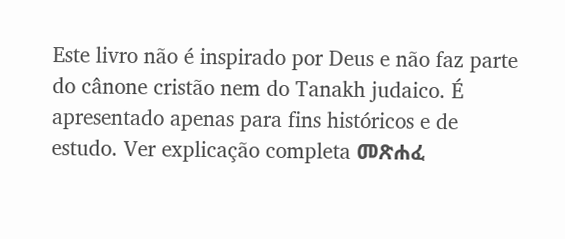Este livro não é inspirado por Deus e não faz parte do cânone cristão nem do Tanakh judaico. É apresentado apenas para fins históricos e de estudo. Ver explicação completa መጽሐፈ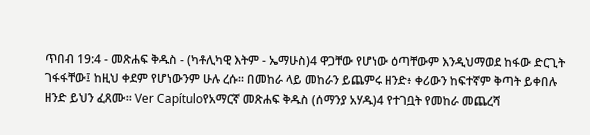ጥበብ 19:4 - መጽሐፍ ቅዱስ - (ካቶሊካዊ እትም - ኤማሁስ)4 ዋጋቸው የሆነው ዕጣቸውም እንዲህማወደ ከፋው ድርጊት ገፋፋቸው፤ ከዚህ ቀደም የሆነውንም ሁሉ ረሱ። በመከራ ላይ መከራን ይጨምሩ ዘንድ፥ ቀሪውን ከፍተኛም ቅጣት ይቀበሉ ዘንድ ይህን ፈጸሙ። Ver Capítuloየአማርኛ መጽሐፍ ቅዱስ (ሰማንያ አሃዱ)4 የተገቧት የመከራ መጨረሻ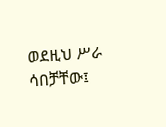ወደዚህ ሥራ ሳበቻቸው፤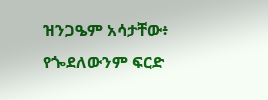ዝንጋዔም አሳታቸው፥ የጐደለውንም ፍርድ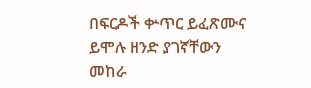በፍርዶች ቍጥር ይፈጽሙና ይሞሉ ዘንድ ያገኛቸውን መከራ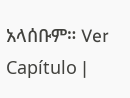አላሰቡም። Ver Capítulo |